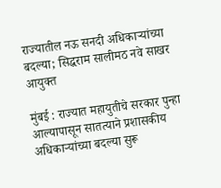राज्यातील नऊ सनदी अधिकाऱ्यांच्या बदल्या; सिद्धराम सालीमठ नवे साखर आयुक्त

मुंबई : राज्यात महायुतीचे सरकार पुन्हा आल्यापासून सातत्याने प्रशासकीय अधिकाऱ्यांच्या बदल्या सुरू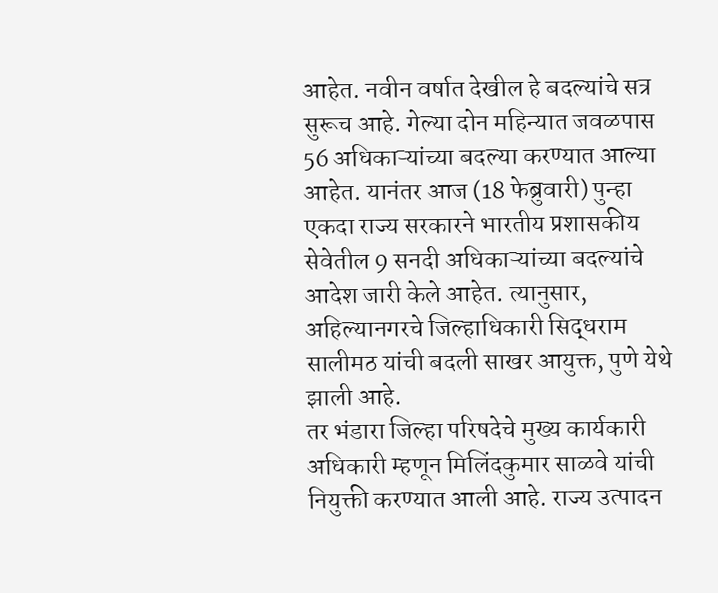आहेत. नवीन वर्षात देखील हे बदल्यांचे सत्र सुरूच आहे. गेल्या दोन महिन्यात जवळपास 56 अधिकाऱ्यांच्या बदल्या करण्यात आल्या आहेत. यानंतर आज (18 फेब्रुवारी) पुन्हा एकदा राज्य सरकारने भारतीय प्रशासकीय सेवेतील 9 सनदी अधिकाऱ्यांच्या बदल्यांचे आदेश जारी केले आहेत. त्यानुसार, अहिल्यानगरचे जिल्हाधिकारी सिद्धराम सालीमठ यांची बदली साखर आयुक्त, पुणे येथे झाली आहे.
तर भंडारा जिल्हा परिषदेचे मुख्य कार्यकारी अधिकारी म्हणून मिलिंदकुमार साळवे यांची नियुक्ती करण्यात आली आहे. राज्य उत्पादन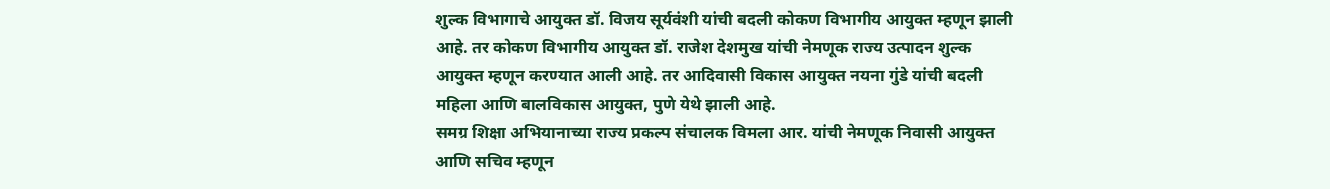शुल्क विभागाचे आयुक्त डॉ. विजय सूर्यवंशी यांची बदली कोकण विभागीय आयुक्त म्हणून झाली आहे. तर कोकण विभागीय आयुक्त डॉ. राजेश देशमुख यांची नेमणूक राज्य उत्पादन शुल्क आयुक्त म्हणून करण्यात आली आहे. तर आदिवासी विकास आयुक्त नयना गुंडे यांची बदली महिला आणि बालविकास आयुक्त, पुणे येथे झाली आहे.
समग्र शिक्षा अभियानाच्या राज्य प्रकल्प संचालक विमला आर. यांची नेमणूक निवासी आयुक्त आणि सचिव म्हणून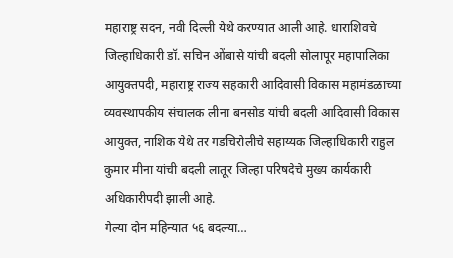महाराष्ट्र सदन, नवी दिल्ली येथे करण्यात आली आहे. धाराशिवचे जिल्हाधिकारी डॉ. सचिन ओंबासे यांची बदली सोलापूर महापालिका आयुक्तपदी, महाराष्ट्र राज्य सहकारी आदिवासी विकास महामंडळाच्या व्यवस्थापकीय संचालक लीना बनसोड यांची बदली आदिवासी विकास आयुक्त, नाशिक येथे तर गडचिरोलीचे सहाय्यक जिल्हाधिकारी राहुल कुमार मीना यांची बदली लातूर जिल्हा परिषदेचे मुख्य कार्यकारी अधिकारीपदी झाली आहे.
गेल्या दोन महिन्यात ५६ बदल्या…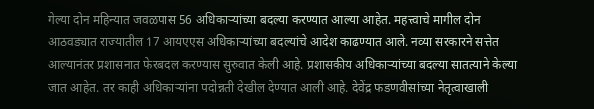गेल्या दोन महिन्यात जवळपास 56 अधिकाऱ्यांच्या बदल्या करण्यात आल्या आहेत. महत्त्वाचे मागील दोन आठवड्यात राज्यातील 17 आयएएस अधिकाऱ्यांच्या बदल्यांचे आदेश काढण्यात आले. नव्या सरकारने सत्तेत आल्यानंतर प्रशासनात फेरबदल करण्यास सुरुवात केली आहे. प्रशासकीय अधिकाऱ्यांच्या बदल्या सातत्याने केल्या जात आहेत. तर काही अधिकाऱ्यांना पदोन्नती देखील देण्यात आली आहे. देवेंद्र फडणवीसांच्या नेतृत्वाखाली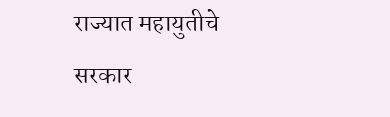राज्यात महायुतीचे सरकार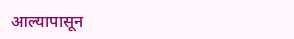आल्यापासून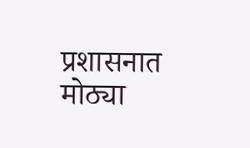प्रशासनात मोठ्या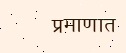प्रमाणात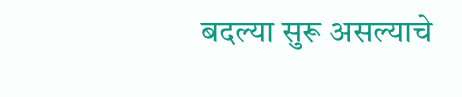बदल्या सुरू असल्याचे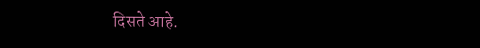दिसते आहे.